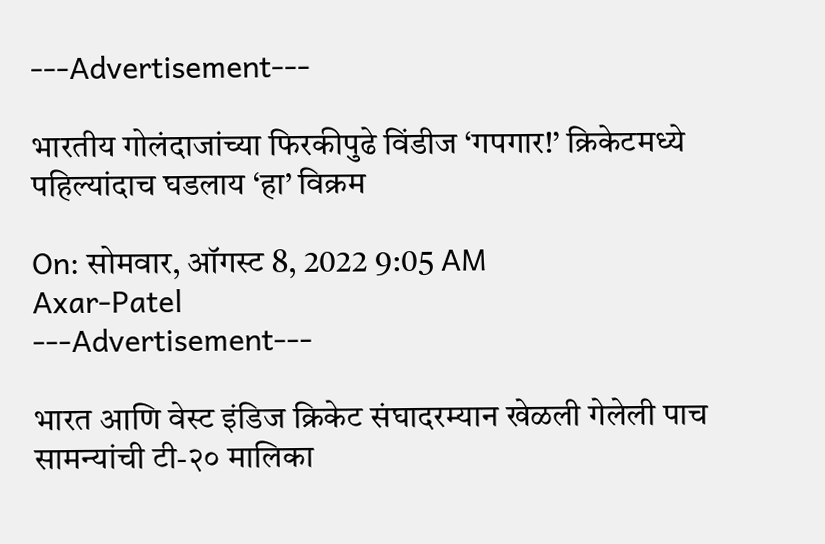---Advertisement---

भारतीय गोलंदाजांच्या फिरकीपुढे विंडीज ‘गपगार!’ क्रिकेटमध्ये पहिल्यांदाच घडलाय ‘हा’ विक्रम

On: सोमवार, ऑगस्ट 8, 2022 9:05 AM
Axar-Patel
---Advertisement---

भारत आणि वेस्ट इंडिज क्रिकेट संघादरम्यान खेळली गेलेली पाच सामन्यांची टी-२० मालिका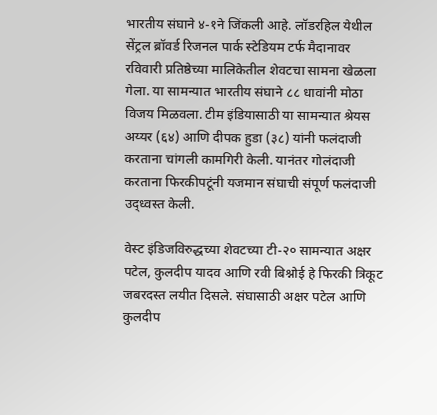भारतीय संघाने ४-१ने जिंकली आहे. लॉडरहिल येथील सेंट्रल ब्रॉवर्ड रिजनल पार्क स्टेडियम टर्फ मैदानावर रविवारी प्रतिष्ठेच्या मालिकेतील शेवटचा सामना खेळला गेला. या सामन्यात भारतीय संघाने ८८ धावांनी मोठा विजय मिळवला. टीम इंडियासाठी या सामन्यात श्रेयस अय्यर (६४) आणि दीपक हुडा (३८) यांनी फलंदाजी करताना चांगली कामगिरी केली. यानंतर गोलंदाजी करताना फिरकीपटूंनी यजमान संघाची संपूर्ण फलंदाजी उद्ध्वस्त केली.

वेस्ट इंडिजविरुद्धच्या शेवटच्या टी-२० सामन्यात अक्षर पटेल, कुलदीप यादव आणि रवी बिश्नोई हे फिरकी त्रिकूट जबरदस्त लयीत दिसले. संघासाठी अक्षर पटेल आणि कुलदीप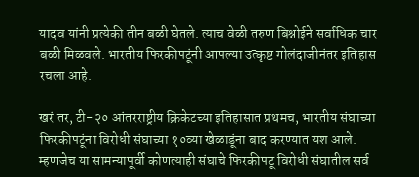यादव यांनी प्रत्येकी तीन बळी घेतले. त्याच वेळी तरुण बिश्नोईने सर्वाधिक चार बळी मिळवले. भारतीय फिरकीपटूंनी आपल्या उत्कृष्ट गोलंदाजीनंतर इतिहास रचला आहे.

खरं तर, टी-२० आंतरराष्ट्रीय क्रिकेटच्या इतिहासात प्रथमच, भारतीय संघाच्या फिरकीपटूंना विरोधी संघाच्या १०व्या खेळाडूंना बाद करण्यात यश आले. म्हणजेच या सामन्यापूर्वी कोणत्याही संघाचे फिरकीपटू विरोधी संघातील सर्व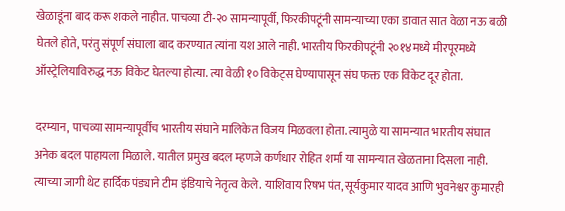खेळाडूंना बाद करू शकले नाहीत. पाचव्या टी-२० सामन्यापूर्वी, फिरकीपटूंनी सामन्याच्या एका डावात सात वेळा नऊ बळी घेतले होते, परंतु संपूर्ण संघाला बाद करण्यात त्यांना यश आले नाही. भारतीय फिरकीपटूंनी २०१४मध्ये मीरपूरमध्ये ऑस्ट्रेलियाविरुद्ध नऊ विकेट घेतल्या होत्या. त्या वेळी १० विकेट्स घेण्यापासून संघ फक्त एक विकेट दूर होता.

दरम्यान, पाचव्या सामन्यापूर्वीच भारतीय संघाने मालिकेत विजय मिळवला होता. त्यामुळे या सामन्यात भारतीय संघात अनेक बदल पाहायला मिळाले. यातील प्रमुख बदल म्हणजे कर्णधार रोहित शर्मा या सामन्यात खेळताना दिसला नाही. त्याच्या जागी थेट हार्दिक पंड्याने टीम इंडियाचे नेतृत्व केले. याशिवाय रिषभ पंत, सूर्यकुमार यादव आणि भुवनेश्वर कुमारही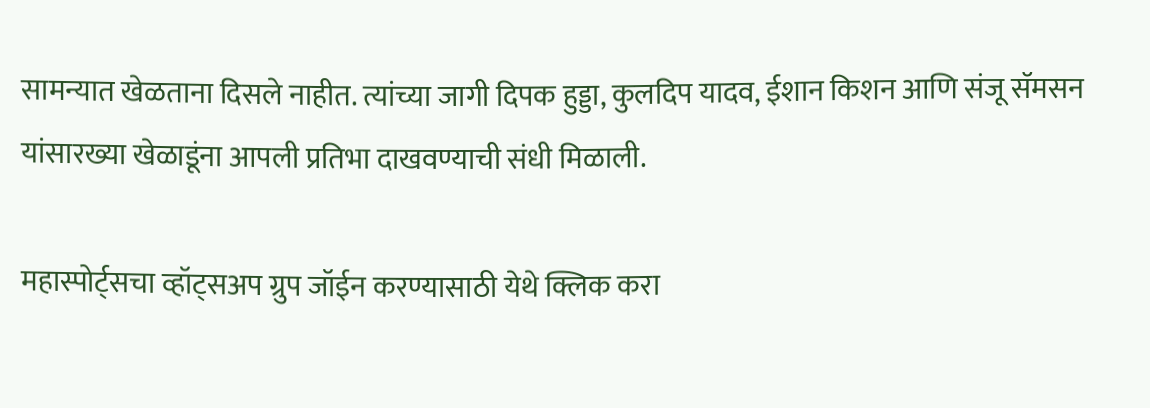सामन्यात खेळताना दिसले नाहीत. त्यांच्या जागी दिपक हुड्डा, कुलदिप यादव, ईशान किशन आणि संजू सॅमसन यांसारख्या खेळाडूंना आपली प्रतिभा दाखवण्याची संधी मिळाली.

महास्पोर्ट्सचा व्हॉट्सअप ग्रुप जॉईन करण्यासाठी येथे क्लिक करा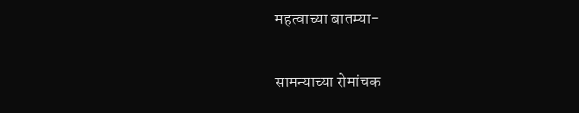महत्वाच्या बातम्या-

सामन्याच्या रोमांचक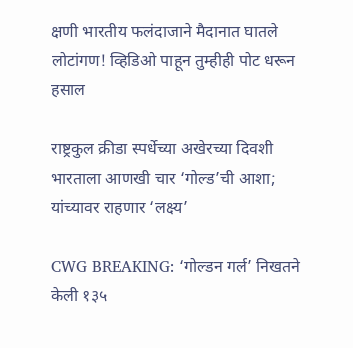क्षणी भारतीय फलंदाजाने मैदानात घातले लोटांगण! व्हिडिओ पाहून तुम्हीही पोट धरून हसाल

राष्ट्रकुल क्रीडा स्पर्धेच्या अखेरच्या दिवशी भारताला आणखी चार ‘गोल्ड’ची आशा; यांच्यावर राहणार ‘लक्ष्य’

CWG BREAKING: ‘गोल्डन गर्ल’ निखतने केली १३५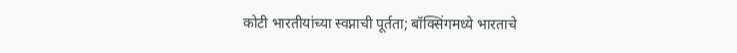कोटी भारतीयांच्या स्वप्नाची पूर्तता; बॉक्सिंगमध्ये भारताचे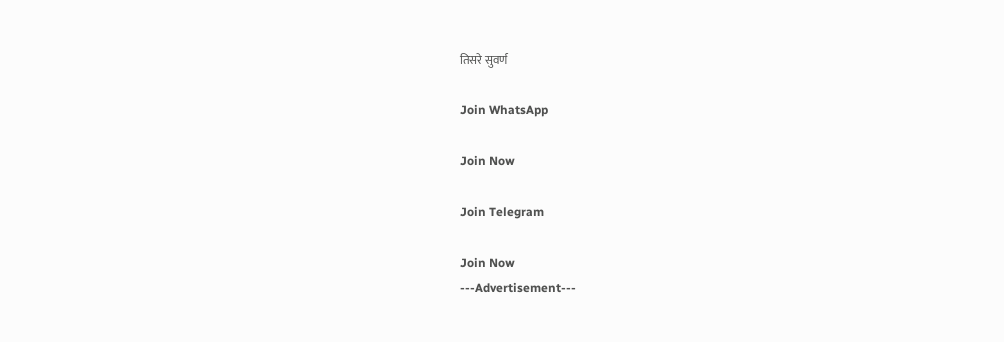तिसरे सुवर्ण

Join WhatsApp

Join Now

Join Telegram

Join Now
---Advertisement---